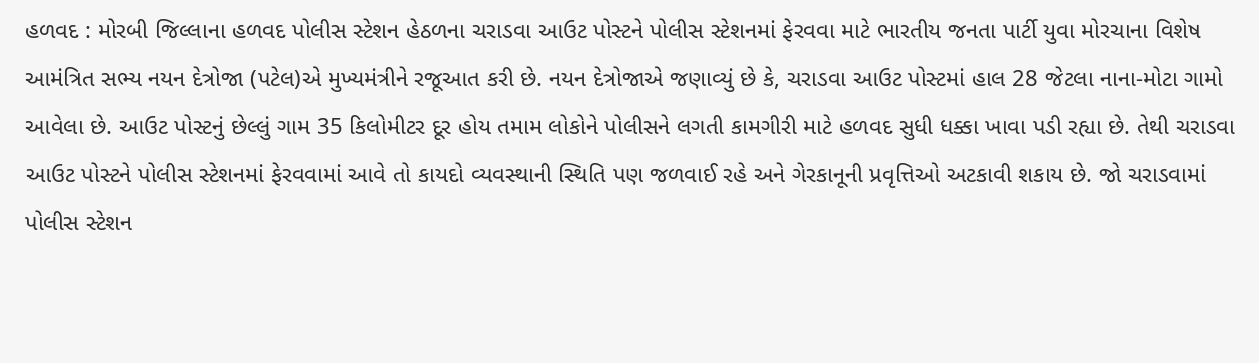હળવદ : મોરબી જિલ્લાના હળવદ પોલીસ સ્ટેશન હેઠળના ચરાડવા આઉટ પોસ્ટને પોલીસ સ્ટેશનમાં ફેરવવા માટે ભારતીય જનતા પાર્ટી યુવા મોરચાના વિશેષ આમંત્રિત સભ્ય નયન દેત્રોજા (પટેલ)એ મુખ્યમંત્રીને રજૂઆત કરી છે. નયન દેત્રોજાએ જણાવ્યું છે કે, ચરાડવા આઉટ પોસ્ટમાં હાલ 28 જેટલા નાના-મોટા ગામો આવેલા છે. આઉટ પોસ્ટનું છેલ્લું ગામ 35 કિલોમીટર દૂર હોય તમામ લોકોને પોલીસને લગતી કામગીરી માટે હળવદ સુધી ધક્કા ખાવા પડી રહ્યા છે. તેથી ચરાડવા આઉટ પોસ્ટને પોલીસ સ્ટેશનમાં ફેરવવામાં આવે તો કાયદો વ્યવસ્થાની સ્થિતિ પણ જળવાઈ રહે અને ગેરકાનૂની પ્રવૃત્તિઓ અટકાવી શકાય છે. જો ચરાડવામાં પોલીસ સ્ટેશન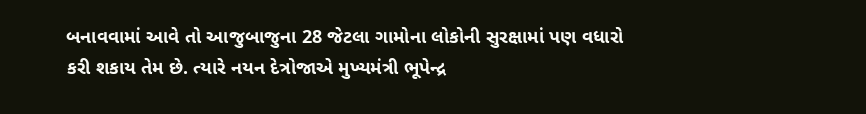બનાવવામાં આવે તો આજુબાજુના 28 જેટલા ગામોના લોકોની સુરક્ષામાં પણ વધારો કરી શકાય તેમ છે. ત્યારે નયન દેત્રોજાએ મુખ્યમંત્રી ભૂપેન્દ્ર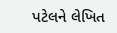પટેલને લેખિત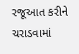રજૂઆત કરીને ચરાડવામાં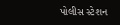પોલીસ સ્ટેશન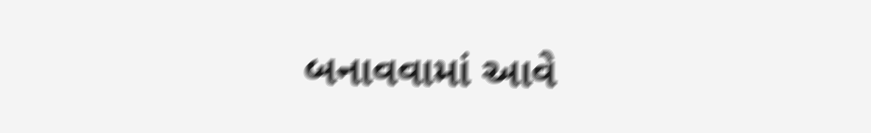બનાવવામાં આવે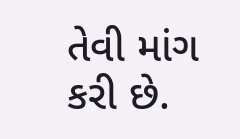તેવી માંગ કરી છે.